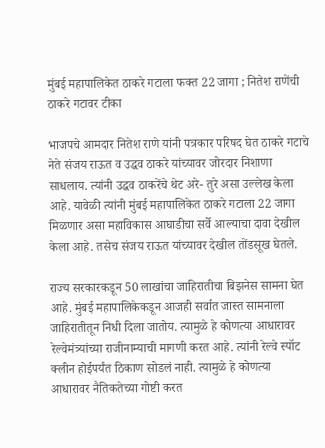मुंबई महापालिकेत ठाकरे गटाला फक्त 22 जागा ; नितेश राणेंची ठाकरे गटावर टीका

भाजपचे आमदार नितेश राणे यांनी पत्रकार परिषद घेत ठाकरे गटाचे नेते संजय राऊत व उद्धव ठाकरे यांच्यावर जोरदार निशाणा साधलाय. त्यांनी उद्धव ठाकरेंचे थेट अरे- तुरे असा उल्लेख केला आहे. यावेळी त्यांनी मुंबई महापालिकेत ठाकरे गटाला 22 जागा मिळणार असा महाविकास आघाडीचा सर्वे आल्याचा दावा देखील केला आहे. तसेच संजय राऊत यांच्यावर देखील तोंडसूख घेतले.

राज्य सरकारकडून 50 लाखांचा जाहिरातीचा बिझनेस सामना घेत आहे. मुंबई महापालिकेकडून आजही सर्वात जास्त सामनाला जाहिरातीतून निधी दिला जातोय. त्यामुळे हे कोणत्या आधारावर रेल्वेमंत्र्यांच्या राजीनाम्याची मागणी करत आहे. त्यांनी रेल्वे स्पॉट क्लीन होईपर्यंत ठिकाण सोडलं नाही. त्यामुळे हे कोणत्या आधारावर नैतिकतेच्या गोष्टी करत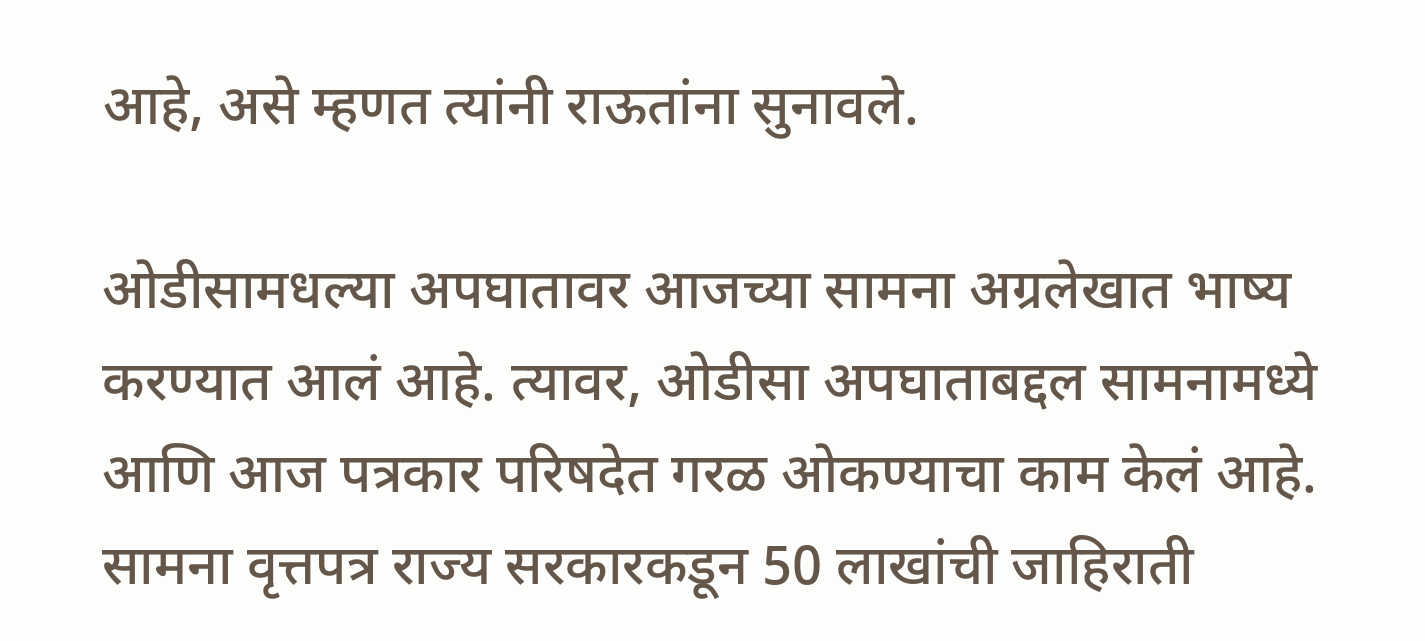आहे, असे म्हणत त्यांनी राऊतांना सुनावले.

ओडीसामधल्या अपघातावर आजच्या सामना अग्रलेखात भाष्य करण्यात आलं आहे. त्यावर, ओडीसा अपघाताबद्दल सामनामध्ये आणि आज पत्रकार परिषदेत गरळ ओकण्याचा काम केलं आहे. सामना वृत्तपत्र राज्य सरकारकडून 50 लाखांची जाहिराती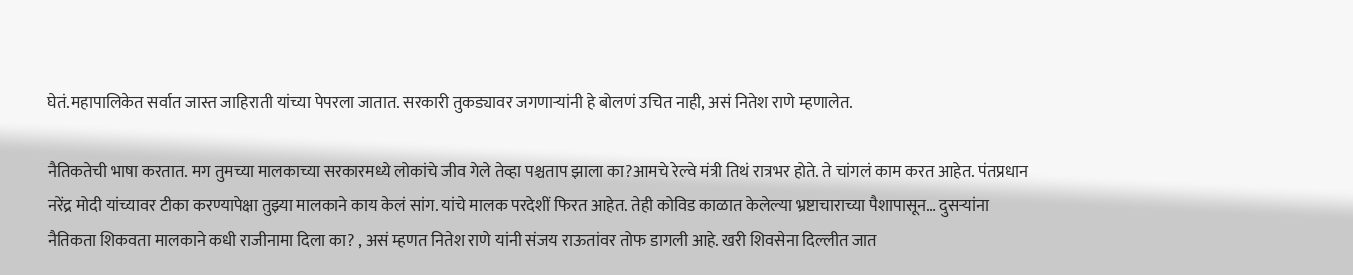घेतं.महापालिकेत सर्वात जास्त जाहिराती यांच्या पेपरला जातात. सरकारी तुकड्यावर जगणाऱ्यांनी हे बोलणं उचित नाही, असं नितेश राणे म्हणालेत.

नैतिकतेची भाषा करतात. मग तुमच्या मालकाच्या सरकारमध्ये लोकांचे जीव गेले तेव्हा पश्चताप झाला का?आमचे रेल्वे मंत्री तिथं रात्रभर होते. ते चांगलं काम करत आहेत. पंतप्रधान नरेंद्र मोदी यांच्यावर टीका करण्यापेक्षा तुझ्या मालकाने काय केलं सांग. यांचे मालक परदेशीं फिरत आहेत. तेही कोविड काळात केलेल्या भ्रष्टाचाराच्या पैशापासून… दुसऱ्यांना नैतिकता शिकवता मालकाने कधी राजीनामा दिला का? , असं म्हणत नितेश राणे यांनी संजय राऊतांवर तोफ डागली आहे. खरी शिवसेना दिल्लीत जात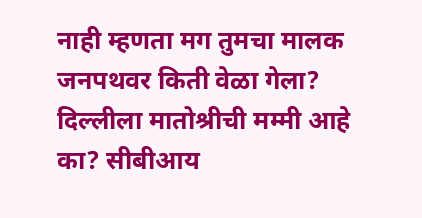नाही म्हणता मग तुमचा मालक जनपथवर किती वेळा गेला? दिल्लीला मातोश्रीची मम्मी आहे का? सीबीआय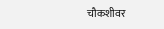चौकशीवर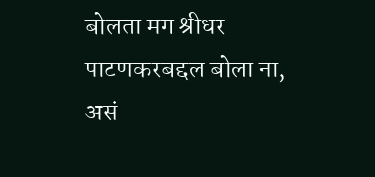बोलता मग श्रीधर पाटणकरबद्दल बोला ना, असं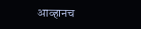आव्हानच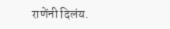राणेंनी दिलंय.